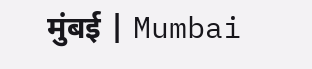मुंबई | Mumbai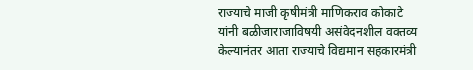राज्याचे माजी कृषीमंत्री माणिकराव कोकाटे यांनी बळीजाराजाविषयी असंवेदनशील वक्तव्य केल्यानंतर आता राज्याचे विद्यमान सहकारमंत्री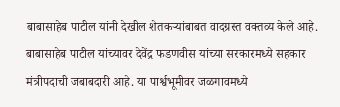बाबासाहेब पाटील यांनी देखील शेतकऱ्यांबाबत वादग्रस्त वक्तव्य केले आहे. बाबासाहेब पाटील यांच्यावर देवेंद्र फडणवीस यांच्या सरकारमध्ये सहकार मंत्रीपदाची जबाबदारी आहे. या पार्श्वभूमीवर जळगावमध्ये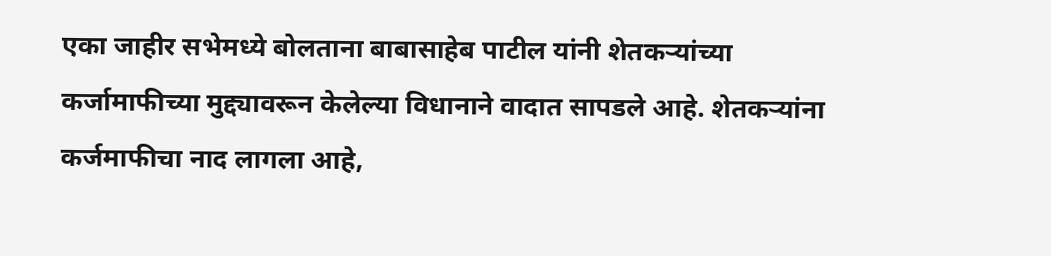एका जाहीर सभेमध्ये बोलताना बाबासाहेब पाटील यांनी शेतकऱ्यांच्या कर्जामाफीच्या मुद्द्यावरून केलेल्या विधानाने वादात सापडले आहे. शेतकऱ्यांना कर्जमाफीचा नाद लागला आहे,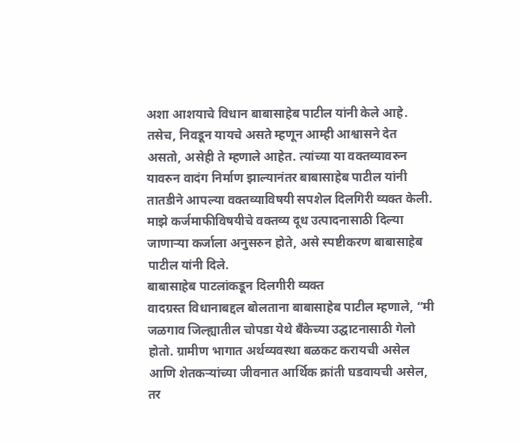अशा आशयाचे विधान बाबासाहेब पाटील यांनी केले आहे. तसेच, निवडून यायचे असते म्हणून आम्ही आश्वासने देत असतो, असेही ते म्हणाले आहेत. त्यांच्या या वक्तव्यावरुन यावरुन वादंग निर्माण झाल्यानंतर बाबासाहेब पाटील यांनी तातडीने आपल्या वक्तव्याविषयी सपशेल दिलगिरी व्यक्त केली. माझे कर्जमाफीविषयीचे वक्तव्य दूध उत्पादनासाठी दिल्या जाणाऱ्या कर्जाला अनुसरुन होते, असे स्पष्टीकरण बाबासाहेब पाटील यांनी दिले.
बाबासाहेब पाटलांकडून दिलगीरी व्यक्त
वादग्रस्त विधानाबद्दल बोलताना बाबासाहेब पाटील म्हणाले, “मी जळगाव जिल्ह्यातील चोपडा येथे बँकेच्या उद्घाटनासाठी गेलो होतो. ग्रामीण भागात अर्थव्यवस्था बळकट करायची असेल आणि शेतकऱ्यांच्या जीवनात आर्थिक क्रांती घडवायची असेल, तर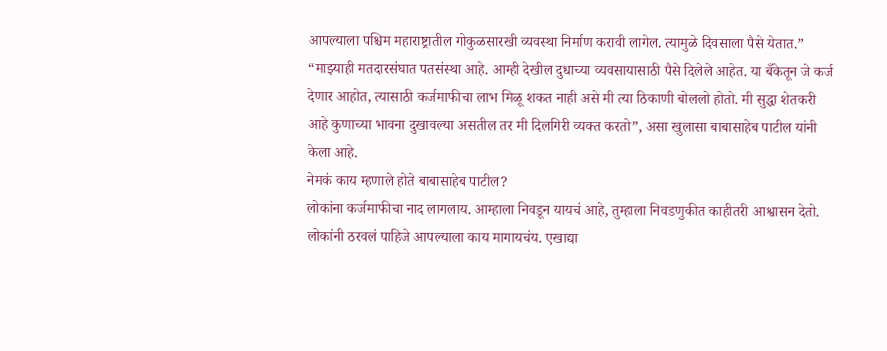आपल्याला पश्चिम महाराष्ट्रातील गोकुळसारखी व्यवस्था निर्माण करावी लागेल. त्यामुळे दिवसाला पैसे येतात.”
“माझ्याही मतदारसंघात पतसंस्था आहे. आम्ही देखील दुधाच्या व्यवसायासाठी पैसे दिलेले आहेत. या बँकेतून जे कर्ज देणार आहोत, त्यासाठी कर्जमाफीचा लाभ मिळू शकत नाही असे मी त्या ठिकाणी बोललो होतो. मी सुद्धा शेतकरी आहे कुणाच्या भावना दुखावल्या असतील तर मी दिलगिरी व्यक्त करतो”, असा खुलासा बाबासाहेब पाटील यांनी केला आहे.
नेमकं काय म्हणाले होते बाबासाहेब पाटील?
लोकांना कर्जमाफीचा नाद लागलाय. आम्हाला निवडून यायचं आहे, तुम्हाला निवडणुकीत काहीतरी आश्वासन देतो. लोकांनी ठरवलं पाहिजे आपल्याला काय मागायचंय. एखाद्या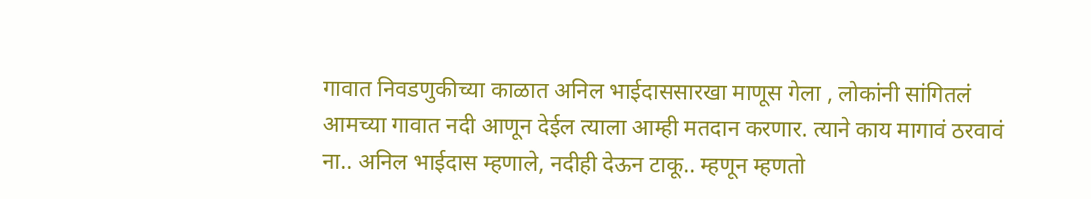गावात निवडणुकीच्या काळात अनिल भाईदाससारखा माणूस गेला , लोकांनी सांगितलं आमच्या गावात नदी आणून देईल त्याला आम्ही मतदान करणार. त्याने काय मागावं ठरवावं ना.. अनिल भाईदास म्हणाले, नदीही देऊन टाकू.. म्हणून म्हणतो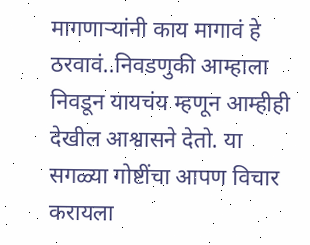मागणाऱ्यांनी काय मागावं हे ठरवावं..निवडणुकी आम्हाला निवडून यायचंय म्हणून आम्हीही देखील आश्वासने देतो. या सगळ्या गोष्टींचा आपण विचार करायला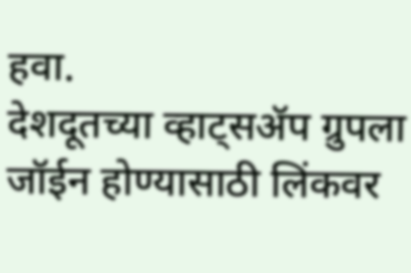हवा.
देशदूतच्या व्हाट्सॲप ग्रुपला जॉईन होण्यासाठी लिंकवर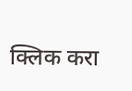क्लिक करा